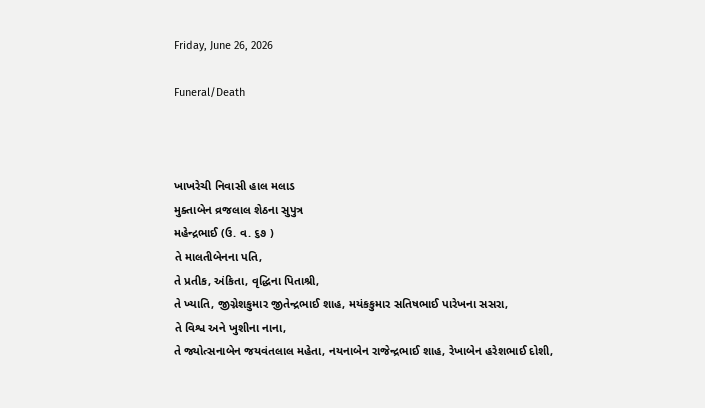Friday, June 26, 2026

Funeral/Death



ખાખરેચી નિવાસી હાલ મલાડ
મુક્તાબેન વ્રજલાલ શેઠના સુપુત્ર
મહેન્દ્રભાઈ (ઉ. વ. ૬૭ )
તે માલતીબેનના પતિ,
તે પ્રતીક, અંકિતા, વૃદ્ધિના પિતાશ્રી,
તે ખ્યાતિ, જીગ્નેશકુમાર જીતેન્દ્રભાઈ શાહ, મયંકકુમાર સતિષભાઈ પારેખના સસરા,
તે વિશ્વ અને ખુશીના નાના,
તે જ્યોત્સનાબેન જયવંતલાલ મહેતા, નયનાબેન રાજેન્દ્રભાઈ શાહ, રેખાબેન હરેશભાઈ દોશી,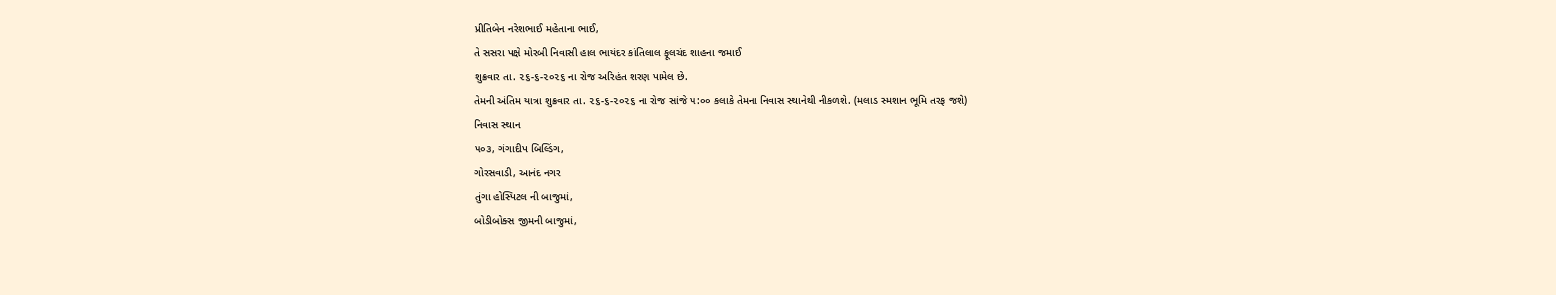પ્રીતિબેન નરેશભાઈ મહેતાના ભાઈ,
તે સસરા પક્ષે મોરબી નિવાસી હાલ ભાયંદર કાંતિલાલ ફૂલચંદ શાહના જમાઈ
શુક્રવાર તા. ૨૬-૬-૨૦૨૬ ના રોજ અરિહંત શરણ પામેલ છે.
તેમની અંતિમ યાત્રા શુક્રવાર તા. ૨૬-૬-૨૦૨૬ ના રોજ સાંજે ૫:૦૦ કલાકે તેમના નિવાસ સ્થાનેથી નીકળશે. (મલાડ સ્મશાન ભૂમિ તરફ જશે)
નિવાસ સ્થાન
૫૦૩, ગંગાદીપ બિલ્ડિંગ,
ગોરસવાડી, આનંદ નગર
તુંગા હોસ્પિટલ ની બાજુમાં,
બોડીબોક્સ જીમની બાજુમાં,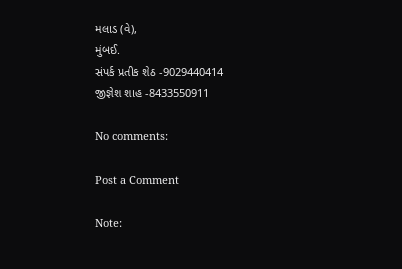મલાડ (વે),
મુંબઈ.
સંપર્ક પ્રતીક શેઠ -9029440414
જીજ્ઞેશ શાહ -8433550911

No comments:

Post a Comment

Note: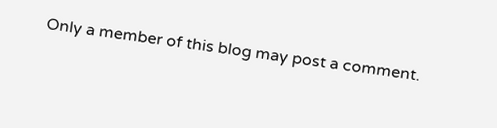Only a member of this blog may post a comment.